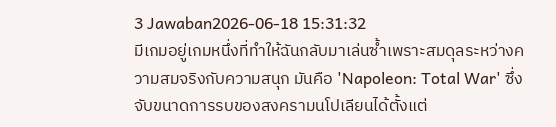3 Jawaban2026-06-18 15:31:32
มีเกมอยู่เกมหนึ่งที่ทำให้ฉันกลับมาเล่นซ้ำเพราะสมดุลระหว่างความสมจริงกับความสนุก มันคือ 'Napoleon: Total War' ซึ่งจับขนาดการรบของสงครามนโปเลียนได้ตั้งแต่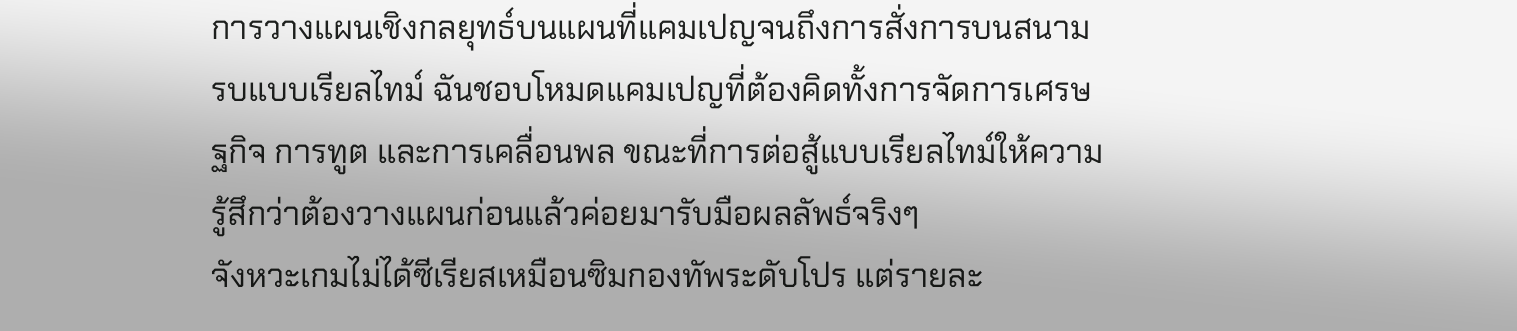การวางแผนเชิงกลยุทธ์บนแผนที่แคมเปญจนถึงการสั่งการบนสนามรบแบบเรียลไทม์ ฉันชอบโหมดแคมเปญที่ต้องคิดทั้งการจัดการเศรษฐกิจ การทูต และการเคลื่อนพล ขณะที่การต่อสู้แบบเรียลไทม์ให้ความรู้สึกว่าต้องวางแผนก่อนแล้วค่อยมารับมือผลลัพธ์จริงๆ
จังหวะเกมไม่ได้ซีเรียสเหมือนซิมกองทัพระดับโปร แต่รายละ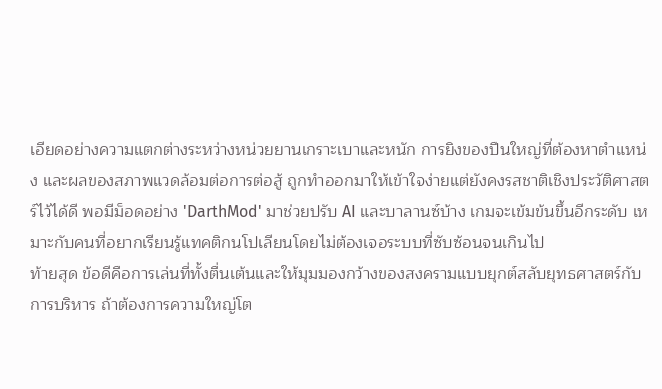เอียดอย่างความแตกต่างระหว่างหน่วยยานเกราะเบาและหนัก การยิงของปืนใหญ่ที่ต้องหาตำแหน่ง และผลของสภาพแวดล้อมต่อการต่อสู้ ถูกทำออกมาให้เข้าใจง่ายแต่ยังคงรสชาติเชิงประวัติศาสตร์ไว้ได้ดี พอมีม็อดอย่าง 'DarthMod' มาช่วยปรับ AI และบาลานซ์บ้าง เกมจะเข้มข้นขึ้นอีกระดับ เหมาะกับคนที่อยากเรียนรู้แทคติกนโปเลียนโดยไม่ต้องเจอระบบที่ซับซ้อนจนเกินไป
ท้ายสุด ข้อดีคือการเล่นที่ทั้งตื่นเต้นและให้มุมมองกว้างของสงครามแบบยุกต์สลับยุทธศาสตร์กับการบริหาร ถ้าต้องการความใหญ่โต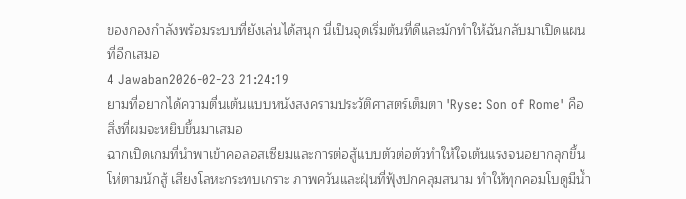ของกองกำลังพร้อมระบบที่ยังเล่นได้สนุก นี่เป็นจุดเริ่มต้นที่ดีและมักทำให้ฉันกลับมาเปิดแผนที่อีกเสมอ
4 Jawaban2026-02-23 21:24:19
ยามที่อยากได้ความตื่นเต้นแบบหนังสงครามประวัติศาสตร์เต็มตา 'Ryse: Son of Rome' คือสิ่งที่ผมจะหยิบขึ้นมาเสมอ
ฉากเปิดเกมที่นำพาเข้าคอลอสเซียมและการต่อสู้แบบตัวต่อตัวทำให้ใจเต้นแรงจนอยากลุกขึ้นโห่ตามนักสู้ เสียงโลหะกระทบเกราะ ภาพควันและฝุ่นที่ฟุ้งปกคลุมสนาม ทำให้ทุกคอมโบดูมีน้ำ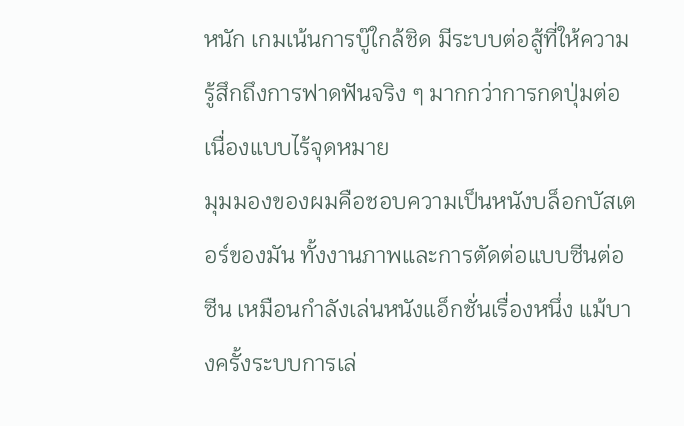หนัก เกมเน้นการบู๊ใกล้ชิด มีระบบต่อสู้ที่ให้ความรู้สึกถึงการฟาดฟันจริง ๆ มากกว่าการกดปุ่มต่อเนื่องแบบไร้จุดหมาย
มุมมองของผมคือชอบความเป็นหนังบล็อกบัสเตอร์ของมัน ทั้งงานภาพและการตัดต่อแบบซีนต่อซีน เหมือนกำลังเล่นหนังแอ็กชั่นเรื่องหนึ่ง แม้บางครั้งระบบการเล่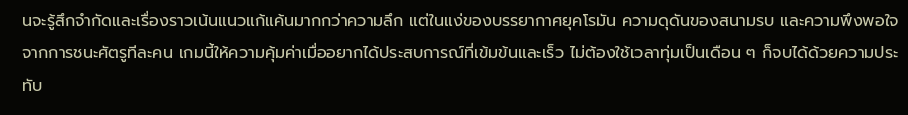นจะรู้สึกจำกัดและเรื่องราวเน้นแนวแก้แค้นมากกว่าความลึก แต่ในแง่ของบรรยากาศยุคโรมัน ความดุดันของสนามรบ และความพึงพอใจจากการชนะศัตรูทีละคน เกมนี้ให้ความคุ้มค่าเมื่ออยากได้ประสบการณ์ที่เข้มข้นและเร็ว ไม่ต้องใช้เวลาทุ่มเป็นเดือน ๆ ก็จบได้ด้วยความประทับ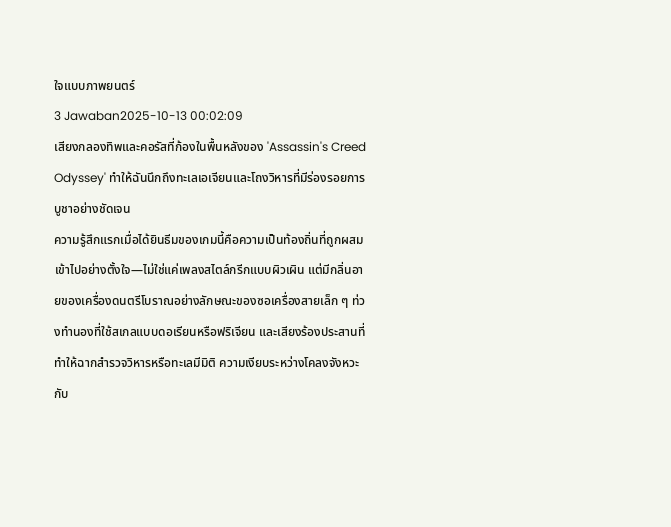ใจแบบภาพยนตร์
3 Jawaban2025-10-13 00:02:09
เสียงกลองทิพและคอรัสที่ก้องในพื้นหลังของ 'Assassin's Creed Odyssey' ทำให้ฉันนึกถึงทะเลเอเจียนและโถงวิหารที่มีร่องรอยการบูชาอย่างชัดเจน
ความรู้สึกแรกเมื่อได้ยินธีมของเกมนี้คือความเป็นท้องถิ่นที่ถูกผสมเข้าไปอย่างตั้งใจ—ไม่ใช่แค่เพลงสไตล์กรีกแบบผิวเผิน แต่มีกลิ่นอายของเครื่องดนตรีโบราณอย่างลักษณะของซอเครื่องสายเล็ก ๆ ท่วงทำนองที่ใช้สเกลแบบดอเรียนหรือฟริเจียน และเสียงร้องประสานที่ทำให้ฉากสำรวจวิหารหรือทะเลมีมิติ ความเงียบระหว่างโคลงจังหวะกับ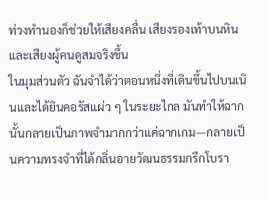ท่วงทำนองก็ช่วยให้เสียงคลื่น เสียงรองเท้าบนหิน และเสียงผู้คนดูสมจริงขึ้น
ในมุมส่วนตัว ฉันจำได้ว่าตอนหนึ่งที่เดินขึ้นไปบนเนินและได้ยินคอรัสแผ่ว ๆ ในระยะไกล มันทำให้ฉากนั้นกลายเป็นภาพจำมากกว่าแค่ฉากเกม—กลายเป็นความทรงจำที่ได้กลิ่นอายวัฒนธรรมกรีกโบรา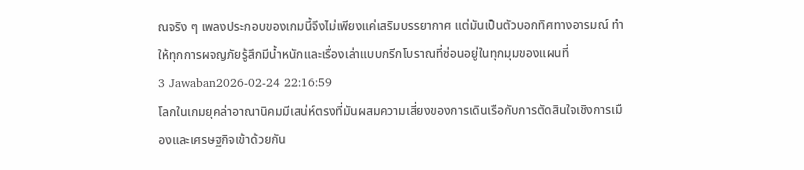ณจริง ๆ เพลงประกอบของเกมนี้จึงไม่เพียงแค่เสริมบรรยากาศ แต่มันเป็นตัวบอกทิศทางอารมณ์ ทำให้ทุกการผจญภัยรู้สึกมีน้ำหนักและเรื่องเล่าแบบกรีกโบราณที่ซ่อนอยู่ในทุกมุมของแผนที่
3 Jawaban2026-02-24 22:16:59
โลกในเกมยุคล่าอาณานิคมมีเสน่ห์ตรงที่มันผสมความเสี่ยงของการเดินเรือกับการตัดสินใจเชิงการเมืองและเศรษฐกิจเข้าด้วยกัน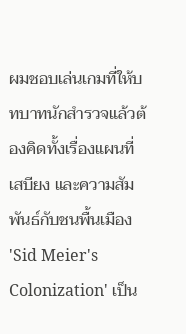ผมชอบเล่นเกมที่ให้บทบาทนักสำรวจแล้วต้องคิดทั้งเรื่องแผนที่ เสบียง และความสัมพันธ์กับชนพื้นเมือง 'Sid Meier's Colonization' เป็น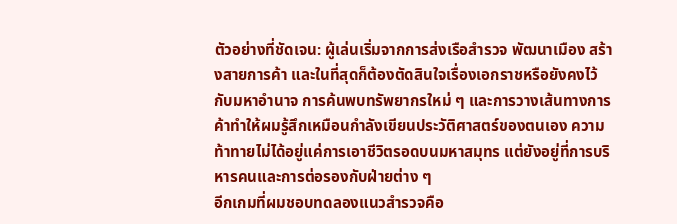ตัวอย่างที่ชัดเจน: ผู้เล่นเริ่มจากการส่งเรือสำรวจ พัฒนาเมือง สร้างสายการค้า และในที่สุดก็ต้องตัดสินใจเรื่องเอกราชหรือยังคงไว้กับมหาอำนาจ การค้นพบทรัพยากรใหม่ ๆ และการวางเส้นทางการค้าทำให้ผมรู้สึกเหมือนกำลังเขียนประวัติศาสตร์ของตนเอง ความท้าทายไม่ได้อยู่แค่การเอาชีวิตรอดบนมหาสมุทร แต่ยังอยู่ที่การบริหารคนและการต่อรองกับฝ่ายต่าง ๆ
อีกเกมที่ผมชอบทดลองแนวสำรวจคือ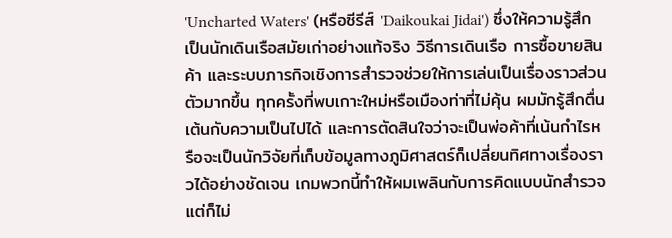'Uncharted Waters' (หรือซีรีส์ 'Daikoukai Jidai') ซึ่งให้ความรู้สึกเป็นนักเดินเรือสมัยเก่าอย่างแท้จริง วิธีการเดินเรือ การซื้อขายสินค้า และระบบภารกิจเชิงการสำรวจช่วยให้การเล่นเป็นเรื่องราวส่วนตัวมากขึ้น ทุกครั้งที่พบเกาะใหม่หรือเมืองท่าที่ไม่คุ้น ผมมักรู้สึกตื่นเต้นกับความเป็นไปได้ และการตัดสินใจว่าจะเป็นพ่อค้าที่เน้นกำไรหรือจะเป็นนักวิจัยที่เก็บข้อมูลทางภูมิศาสตร์ก็เปลี่ยนทิศทางเรื่องราวได้อย่างชัดเจน เกมพวกนี้ทำให้ผมเพลินกับการคิดแบบนักสำรวจ แต่ก็ไม่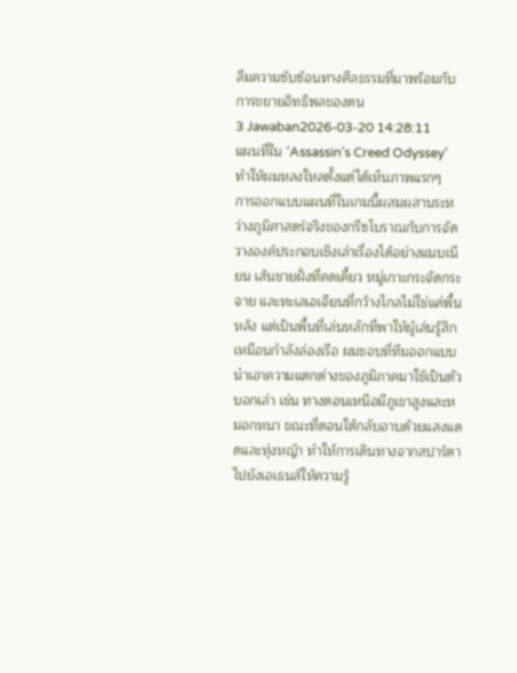ลืมความซับซ้อนทางศีลธรรมที่มาพร้อมกับการขยายอิทธิพลของตน
3 Jawaban2026-03-20 14:28:11
แผนที่ใน 'Assassin's Creed Odyssey' ทำให้ผมหลงใหลตั้งแต่ได้เห็นภาพแรกๆ
การออกแบบแผนที่ในเกมนี้ผสมผสานระหว่างภูมิศาสตร์จริงของกรีซโบราณกับการจัดวางองค์ประกอบเชิงเล่าเรื่องได้อย่างแนบเนียน เส้นชายฝั่งที่คดเคี้ยว หมู่เกาะกระจัดกระจาย และทะเลเอเจียนที่กว้างไกลไม่ใช่แค่พื้นหลัง แต่เป็นพื้นที่เล่นหลักที่พาให้ผู้เล่นรู้สึกเหมือนกำลังล่องเรือ ผมชอบที่ทีมออกแบบนำเอาความแตกต่างของภูมิภาคมาใช้เป็นตัวบอกเล่า เช่น ทางตอนเหนือมีภูเขาสูงและหมอกหนา ขณะที่ตอนใต้กลับอาบด้วยแสงแดดและทุ่งหญ้า ทำให้การเดินทางจากสปาร์ตาไปยังเอเธนส์ให้ความรู้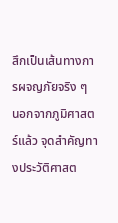สึกเป็นเส้นทางการผจญภัยจริง ๆ
นอกจากภูมิศาสตร์แล้ว จุดสำคัญทางประวัติศาสต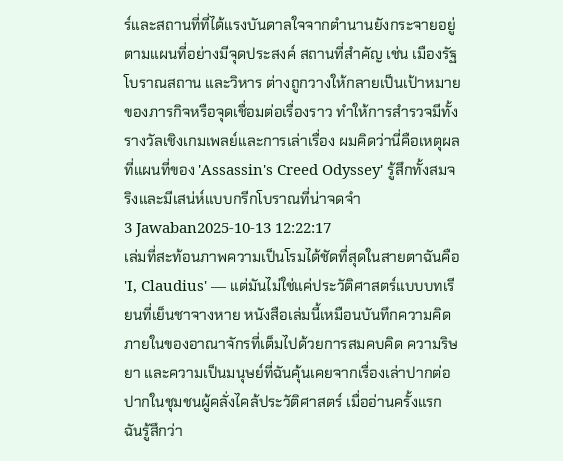ร์และสถานที่ที่ได้แรงบันดาลใจจากตำนานยังกระจายอยู่ตามแผนที่อย่างมีจุดประสงค์ สถานที่สำคัญ เช่น เมืองรัฐ โบราณสถาน และวิหาร ต่างถูกวางให้กลายเป็นเป้าหมายของภารกิจหรือจุดเชื่อมต่อเรื่องราว ทำให้การสำรวจมีทั้งรางวัลเชิงเกมเพลย์และการเล่าเรื่อง ผมคิดว่านี่คือเหตุผลที่แผนที่ของ 'Assassin's Creed Odyssey' รู้สึกทั้งสมจริงและมีเสน่ห์แบบกรีกโบราณที่น่าจดจำ
3 Jawaban2025-10-13 12:22:17
เล่มที่สะท้อนภาพความเป็นโรมได้ชัดที่สุดในสายตาฉันคือ 'I, Claudius' — แต่มันไม่ใช่แค่ประวัติศาสตร์แบบบทเรียนที่เย็นชาจางหาย หนังสือเล่มนี้เหมือนบันทึกความคิดภายในของอาณาจักรที่เต็มไปด้วยการสมคบคิด ความริษยา และความเป็นมนุษย์ที่ฉันคุ้นเคยจากเรื่องเล่าปากต่อปากในชุมชนผู้คลั่งไคล้ประวัติศาสตร์ เมื่ออ่านครั้งแรก ฉันรู้สึกว่า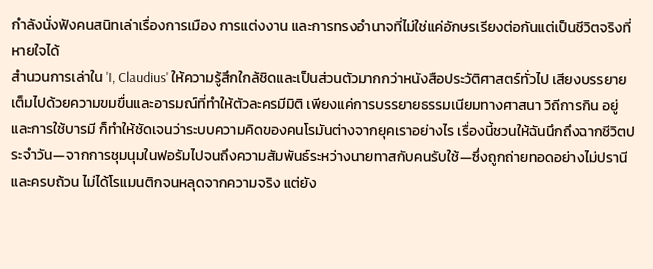กำลังนั่งฟังคนสนิทเล่าเรื่องการเมือง การแต่งงาน และการทรงอำนาจที่ไม่ใช่แค่อักษรเรียงต่อกันแต่เป็นชีวิตจริงที่หายใจได้
สำนวนการเล่าใน 'I, Claudius' ให้ความรู้สึกใกล้ชิดและเป็นส่วนตัวมากกว่าหนังสือประวัติศาสตร์ทั่วไป เสียงบรรยายเต็มไปด้วยความขมขื่นและอารมณ์ที่ทำให้ตัวละครมีมิติ เพียงแค่การบรรยายธรรมเนียมทางศาสนา วิถีการกิน อยู่ และการใช้บารมี ก็ทำให้ชัดเจนว่าระบบความคิดของคนโรมันต่างจากยุคเราอย่างไร เรื่องนี้ชวนให้ฉันนึกถึงฉากชีวิตประจำวัน—จากการชุมนุมในฟอรัมไปจนถึงความสัมพันธ์ระหว่างนายทาสกับคนรับใช้—ซึ่งถูกถ่ายทอดอย่างไม่ปรานีและครบถ้วน ไม่ได้โรแมนติกจนหลุดจากความจริง แต่ยัง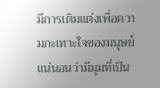มีการเติมแต่งเพื่อความกะเทาะใจของมนุษย์
แน่นอนว่ามีมุมที่เป็น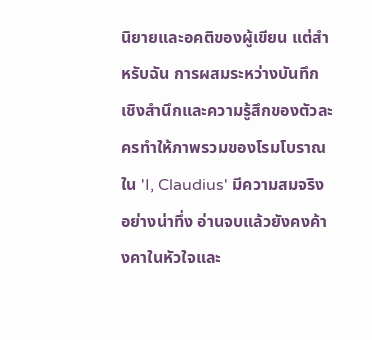นิยายและอคติของผู้เขียน แต่สำหรับฉัน การผสมระหว่างบันทึกเชิงสำนึกและความรู้สึกของตัวละครทำให้ภาพรวมของโรมโบราณใน 'I, Claudius' มีความสมจริงอย่างน่าทึ่ง อ่านจบแล้วยังคงค้างคาในหัวใจและ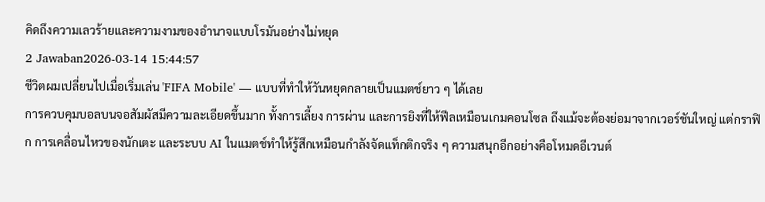คิดถึงความเลวร้ายและความงามของอำนาจแบบโรมันอย่างไม่หยุด
2 Jawaban2026-03-14 15:44:57
ชีวิตผมเปลี่ยนไปเมื่อเริ่มเล่น 'FIFA Mobile' — แบบที่ทำให้วันหยุดกลายเป็นแมตช์ยาว ๆ ได้เลย
การควบคุมบอลบนจอสัมผัสมีความละเอียดขึ้นมาก ทั้งการเลี้ยง การผ่าน และการยิงที่ให้ฟีลเหมือนเกมคอนโซล ถึงแม้จะต้องย่อมาจากเวอร์ชันใหญ่ แต่กราฟิก การเคลื่อนไหวของนักเตะ และระบบ AI ในแมตช์ทำให้รู้สึกเหมือนกำลังจัดแท็กติกจริง ๆ ความสนุกอีกอย่างคือโหมดอีเวนต์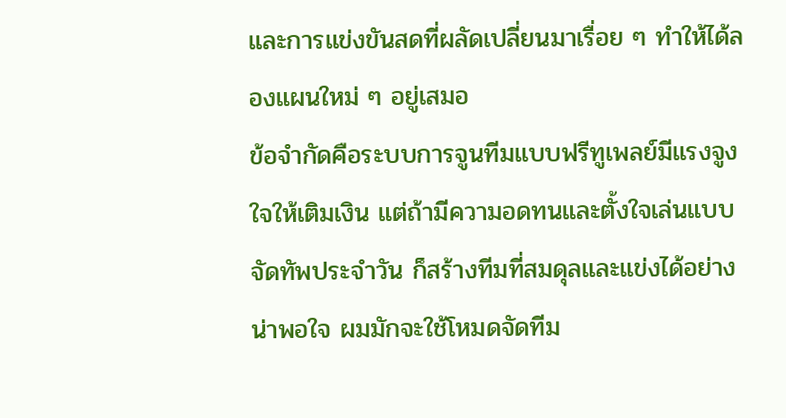และการแข่งขันสดที่ผลัดเปลี่ยนมาเรื่อย ๆ ทำให้ได้ลองแผนใหม่ ๆ อยู่เสมอ
ข้อจำกัดคือระบบการจูนทีมแบบฟรีทูเพลย์มีแรงจูงใจให้เติมเงิน แต่ถ้ามีความอดทนและตั้งใจเล่นแบบจัดทัพประจำวัน ก็สร้างทีมที่สมดุลและแข่งได้อย่างน่าพอใจ ผมมักจะใช้โหมดจัดทีม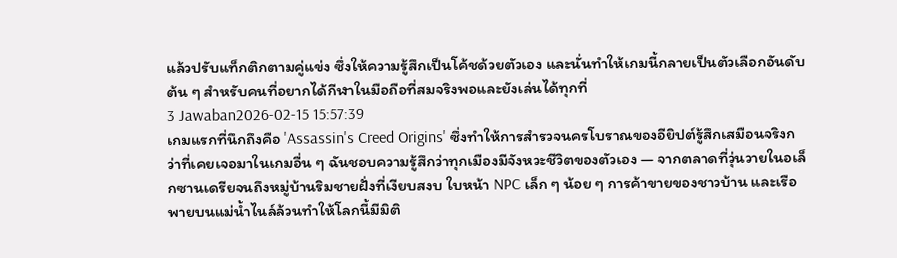แล้วปรับแท็กติกตามคู่แข่ง ซึ่งให้ความรู้สึกเป็นโค้ชด้วยตัวเอง และนั่นทำให้เกมนี้กลายเป็นตัวเลือกอันดับต้น ๆ สำหรับคนที่อยากได้กีฬาในมือถือที่สมจริงพอและยังเล่นได้ทุกที่
3 Jawaban2026-02-15 15:57:39
เกมแรกที่นึกถึงคือ 'Assassin's Creed Origins' ซึ่งทำให้การสำรวจนครโบราณของอียิปต์รู้สึกเสมือนจริงกว่าที่เคยเจอมาในเกมอื่น ๆ ฉันชอบความรู้สึกว่าทุกเมืองมีจังหวะชีวิตของตัวเอง — จากตลาดที่วุ่นวายในอเล็กซานเดรียจนถึงหมู่บ้านริมชายฝั่งที่เงียบสงบ ใบหน้า NPC เล็ก ๆ น้อย ๆ การค้าขายของชาวบ้าน และเรือพายบนแม่น้ำไนล์ล้วนทำให้โลกนี้มีมิติ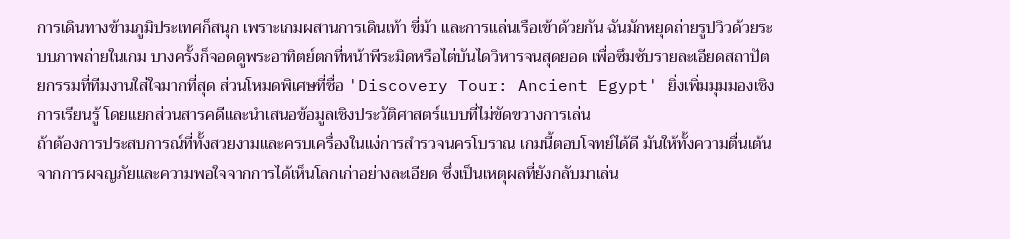การเดินทางข้ามภูมิประเทศก็สนุก เพราะเกมผสานการเดินเท้า ขี่ม้า และการแล่นเรือเข้าด้วยกัน ฉันมักหยุดถ่ายรูปวิวด้วยระบบภาพถ่ายในเกม บางครั้งก็จอดดูพระอาทิตย์ตกที่หน้าพีระมิดหรือไต่บันไดวิหารจนสุดยอด เพื่อซึมซับรายละเอียดสถาปัตยกรรมที่ทีมงานใส่ใจมากที่สุด ส่วนโหมดพิเศษที่ชื่อ 'Discovery Tour: Ancient Egypt' ยิ่งเพิ่มมุมมองเชิงการเรียนรู้ โดยแยกส่วนสารคดีและนำเสนอข้อมูลเชิงประวัติศาสตร์แบบที่ไม่ขัดขวางการเล่น
ถ้าต้องการประสบการณ์ที่ทั้งสวยงามและครบเครื่องในแง่การสำรวจนครโบราณ เกมนี้ตอบโจทย์ได้ดี มันให้ทั้งความตื่นเต้นจากการผจญภัยและความพอใจจากการได้เห็นโลกเก่าอย่างละเอียด ซึ่งเป็นเหตุผลที่ยังกลับมาเล่น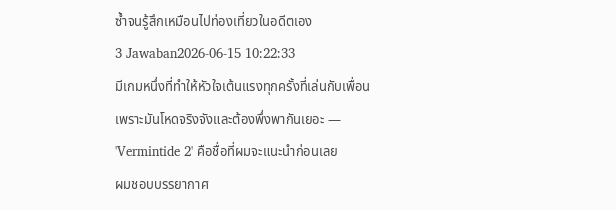ซ้ำจนรู้สึกเหมือนไปท่องเที่ยวในอดีตเอง
3 Jawaban2026-06-15 10:22:33
มีเกมหนึ่งที่ทำให้หัวใจเต้นแรงทุกครั้งที่เล่นกับเพื่อนเพราะมันโหดจริงจังและต้องพึ่งพากันเยอะ — 'Vermintide 2' คือชื่อที่ผมจะแนะนำก่อนเลย
ผมชอบบรรยากาศ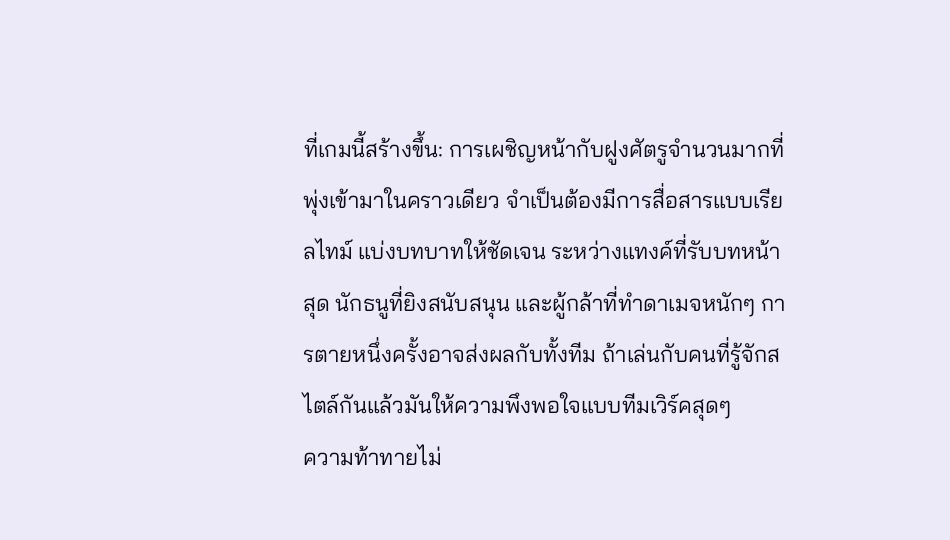ที่เกมนี้สร้างขึ้น: การเผชิญหน้ากับฝูงศัตรูจำนวนมากที่พุ่งเข้ามาในคราวเดียว จำเป็นต้องมีการสื่อสารแบบเรียลไทม์ แบ่งบทบาทให้ชัดเจน ระหว่างแทงค์ที่รับบทหน้าสุด นักธนูที่ยิงสนับสนุน และผู้กล้าที่ทำดาเมจหนักๆ การตายหนึ่งครั้งอาจส่งผลกับทั้งทีม ถ้าเล่นกับคนที่รู้จักสไตล์กันแล้วมันให้ความพึงพอใจแบบทีมเวิร์คสุดๆ
ความท้าทายไม่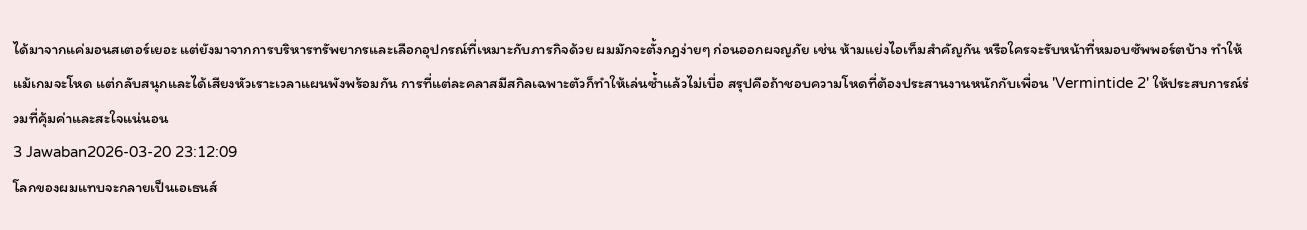ได้มาจากแค่มอนสเตอร์เยอะ แต่ยังมาจากการบริหารทรัพยากรและเลือกอุปกรณ์ที่เหมาะกับภารกิจด้วย ผมมักจะตั้งกฎง่ายๆ ก่อนออกผจญภัย เช่น ห้ามแย่งไอเท็มสำคัญกัน หรือใครจะรับหน้าที่หมอบซัพพอร์ตบ้าง ทำให้แม้เกมจะโหด แต่กลับสนุกและได้เสียงหัวเราะเวลาแผนพังพร้อมกัน การที่แต่ละคลาสมีสกิลเฉพาะตัวก็ทำให้เล่นซ้ำแล้วไม่เบื่อ สรุปคือถ้าชอบความโหดที่ต้องประสานงานหนักกับเพื่อน 'Vermintide 2' ให้ประสบการณ์ร่วมที่คุ้มค่าและสะใจแน่นอน
3 Jawaban2026-03-20 23:12:09
โลกของผมแทบจะกลายเป็นเอเธนส์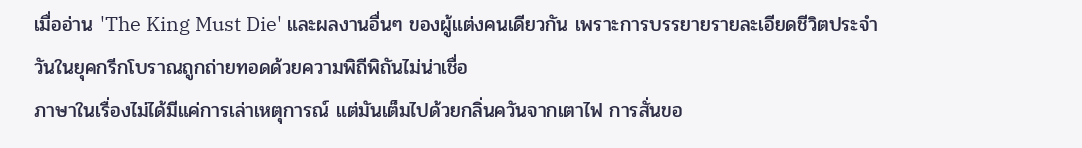เมื่ออ่าน 'The King Must Die' และผลงานอื่นๆ ของผู้แต่งคนเดียวกัน เพราะการบรรยายรายละเอียดชีวิตประจำวันในยุคกรีกโบราณถูกถ่ายทอดด้วยความพิถีพิถันไม่น่าเชื่อ
ภาษาในเรื่องไม่ได้มีแค่การเล่าเหตุการณ์ แต่มันเต็มไปด้วยกลิ่นควันจากเตาไฟ การสั่นขอ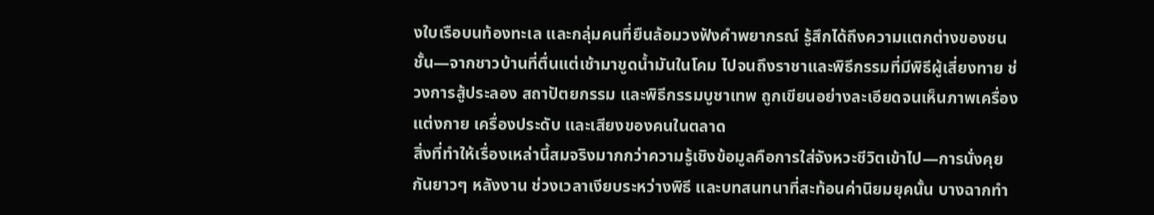งใบเรือบนท้องทะเล และกลุ่มคนที่ยืนล้อมวงฟังคำพยากรณ์ รู้สึกได้ถึงความแตกต่างของชนชั้น—จากชาวบ้านที่ตื่นแต่เช้ามาขูดน้ำมันในโคม ไปจนถึงราชาและพิธีกรรมที่มีพิธีผู้เสี่ยงทาย ช่วงการสู้ประลอง สถาปัตยกรรม และพิธีกรรมบูชาเทพ ถูกเขียนอย่างละเอียดจนเห็นภาพเครื่องแต่งกาย เครื่องประดับ และเสียงของคนในตลาด
สิ่งที่ทำให้เรื่องเหล่านี้สมจริงมากกว่าความรู้เชิงข้อมูลคือการใส่จังหวะชีวิตเข้าไป—การนั่งคุยกันยาวๆ หลังงาน ช่วงเวลาเงียบระหว่างพิธี และบทสนทนาที่สะท้อนค่านิยมยุคนั้น บางฉากทำ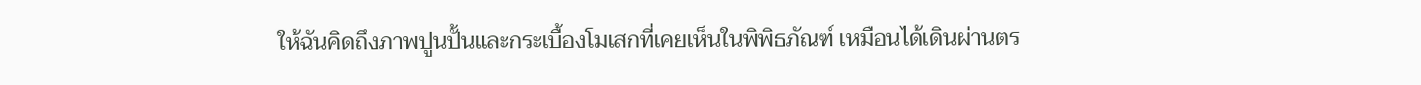ให้ฉันคิดถึงภาพปูนปั้นและกระเบื้องโมเสกที่เคยเห็นในพิพิธภัณฑ์ เหมือนได้เดินผ่านตร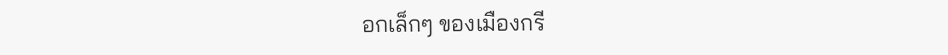อกเล็กๆ ของเมืองกรี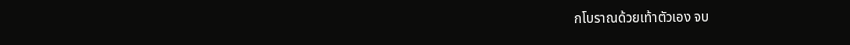กโบราณด้วยเท้าตัวเอง จบ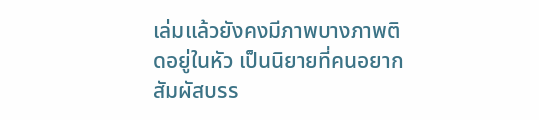เล่มแล้วยังคงมีภาพบางภาพติดอยู่ในหัว เป็นนิยายที่คนอยากสัมผัสบรร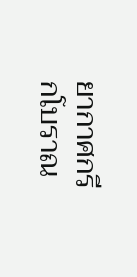ยากาศกรีกโบราณ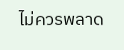ไม่ควรพลาด